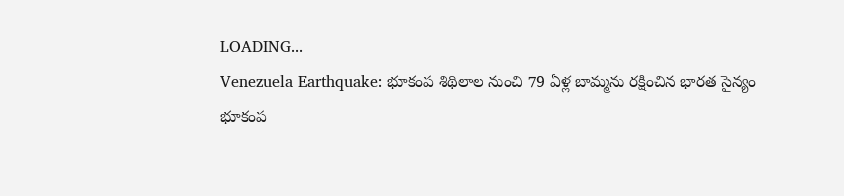LOADING...
Venezuela Earthquake: భూకంప శిథిలాల నుంచి 79 ఏళ్ల బామ్మను రక్షించిన భారత సైన్యం
భూకంప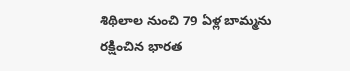శిథిలాల నుంచి 79 ఏళ్ల బామ్మను రక్షించిన భారత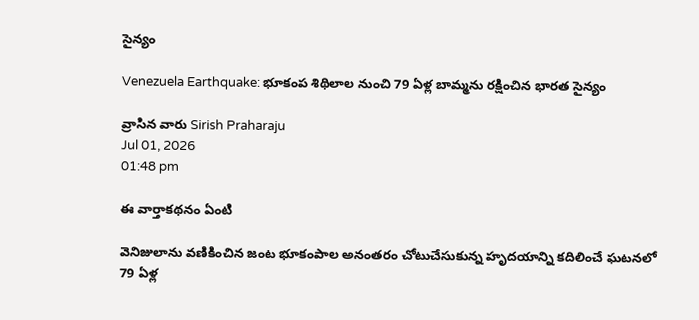సైన్యం

Venezuela Earthquake: భూకంప శిథిలాల నుంచి 79 ఏళ్ల బామ్మను రక్షించిన భారత సైన్యం

వ్రాసిన వారు Sirish Praharaju
Jul 01, 2026
01:48 pm

ఈ వార్తాకథనం ఏంటి

వెనిజులాను వణికించిన జంట భూకంపాల అనంతరం చోటుచేసుకున్న హృదయాన్ని కదిలించే ఘటనలో 79 ఏళ్ల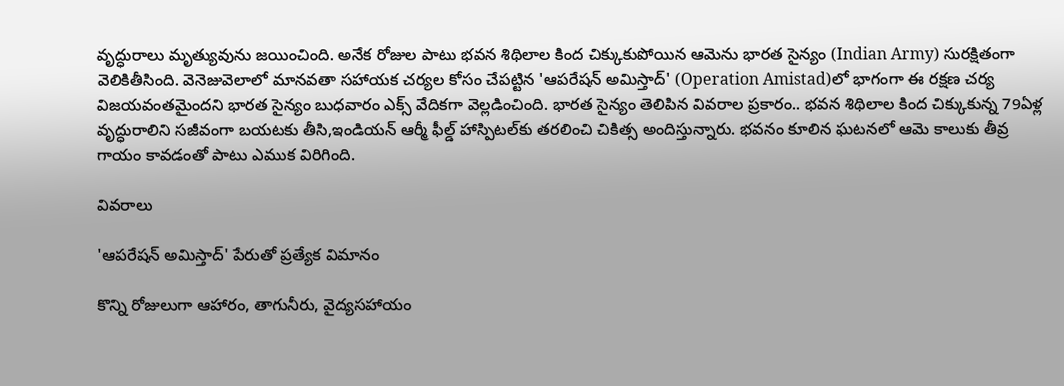వృద్ధురాలు మృత్యువును జయించింది. అనేక రోజుల పాటు భవన శిథిలాల కింద చిక్కుకుపోయిన ఆమెను భారత సైన్యం (Indian Army) సురక్షితంగా వెలికితీసింది. వెనెజువెలాలో మానవతా సహాయక చర్యల కోసం చేపట్టిన 'ఆపరేషన్ అమిస్తాద్' (Operation Amistad)లో భాగంగా ఈ రక్షణ చర్య విజయవంతమైందని భారత సైన్యం బుధవారం ఎక్స్ వేదికగా వెల్లడించింది. భారత సైన్యం తెలిపిన వివరాల ప్రకారం.. భవన శిథిలాల కింద చిక్కుకున్న 79ఏళ్ల వృద్ధురాలిని సజీవంగా బయటకు తీసి,ఇండియన్ ఆర్మీ ఫీల్డ్ హాస్పిటల్‌కు తరలించి చికిత్స అందిస్తున్నారు. భవనం కూలిన ఘటనలో ఆమె కాలుకు తీవ్ర గాయం కావడంతో పాటు ఎముక విరిగింది.

వివరాలు

'ఆపరేషన్ అమిస్తాద్' పేరుతో ప్రత్యేక విమానం

కొన్ని రోజులుగా ఆహారం, తాగునీరు, వైద్యసహాయం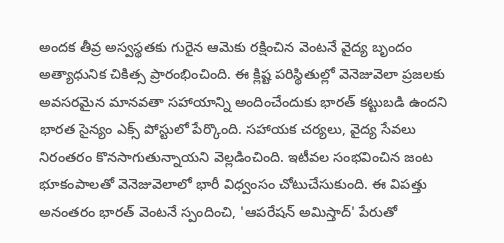అందక తీవ్ర అస్వస్థతకు గురైన ఆమెకు రక్షించిన వెంటనే వైద్య బృందం అత్యాధునిక చికిత్స ప్రారంభించింది. ఈ క్లిష్ట పరిస్థితుల్లో వెనెజువెలా ప్రజలకు అవసరమైన మానవతా సహాయాన్ని అందించేందుకు భారత్ కట్టుబడి ఉందని భారత సైన్యం ఎక్స్ పోస్టులో పేర్కొంది. సహాయక చర్యలు, వైద్య సేవలు నిరంతరం కొనసాగుతున్నాయని వెల్లడించింది. ఇటీవల సంభవించిన జంట భూకంపాలతో వెనెజువెలాలో భారీ విధ్వంసం చోటుచేసుకుంది. ఈ విపత్తు అనంతరం భారత్ వెంటనే స్పందించి, 'ఆపరేషన్ అమిస్తాద్' పేరుతో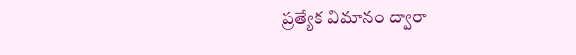ప్రత్యేక విమానం ద్వారా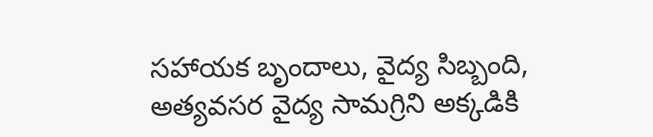సహాయక బృందాలు, వైద్య సిబ్బంది, అత్యవసర వైద్య సామగ్రిని అక్కడికి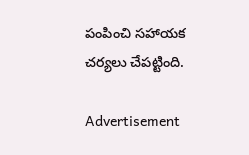పంపించి సహాయక చర్యలు చేపట్టింది.

Advertisement